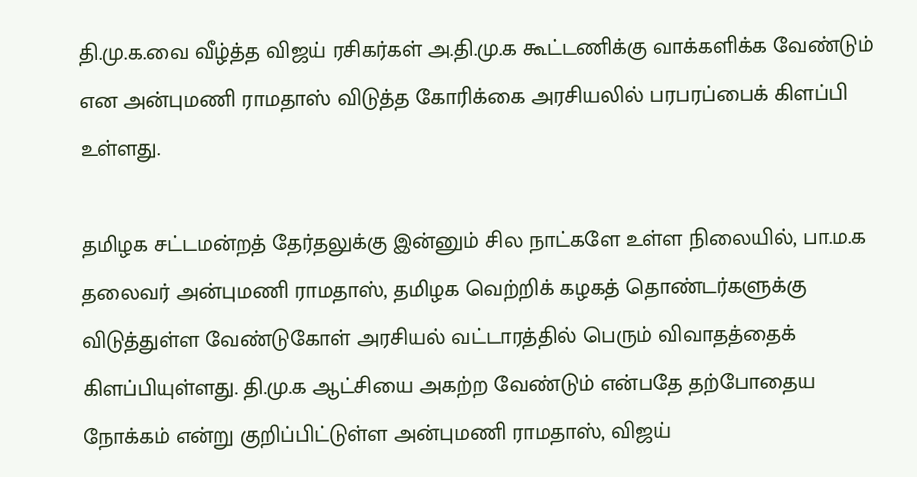தி.மு.க.வை வீழ்த்த விஜய் ரசிகர்கள் அ.தி.மு.க கூட்டணிக்கு வாக்களிக்க வேண்டும் என அன்புமணி ராமதாஸ் விடுத்த கோரிக்கை அரசியலில் பரபரப்பைக் கிளப்பி உள்ளது.

தமிழக சட்டமன்றத் தேர்தலுக்கு இன்னும் சில நாட்களே உள்ள நிலையில், பா.ம.க தலைவர் அன்புமணி ராமதாஸ், தமிழக வெற்றிக் கழகத் தொண்டர்களுக்கு விடுத்துள்ள வேண்டுகோள் அரசியல் வட்டாரத்தில் பெரும் விவாதத்தைக் கிளப்பியுள்ளது. தி.மு.க ஆட்சியை அகற்ற வேண்டும் என்பதே தற்போதைய நோக்கம் என்று குறிப்பிட்டுள்ள அன்புமணி ராமதாஸ், விஜய்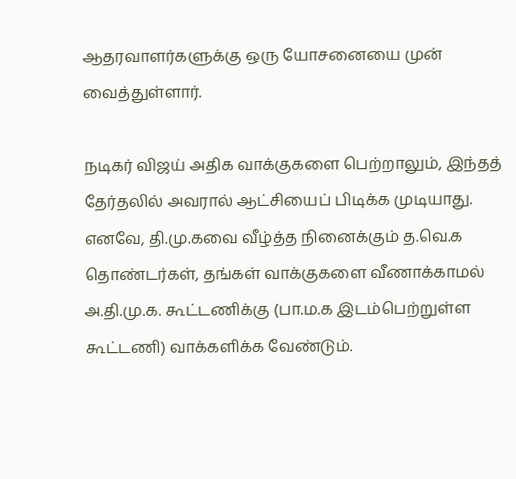ஆதரவாளர்களுக்கு ஒரு யோசனையை முன் வைத்துள்ளார்.

நடிகர் விஜய் அதிக வாக்குகளை பெற்றாலும், இந்தத் தேர்தலில் அவரால் ஆட்சியைப் பிடிக்க முடியாது. எனவே, தி.மு.கவை வீழ்த்த நினைக்கும் த.வெ.க தொண்டர்கள், தங்கள் வாக்குகளை வீணாக்காமல் அ.தி.மு.க. கூட்டணிக்கு (பா.ம.க இடம்பெற்றுள்ள கூட்டணி) வாக்களிக்க வேண்டும்.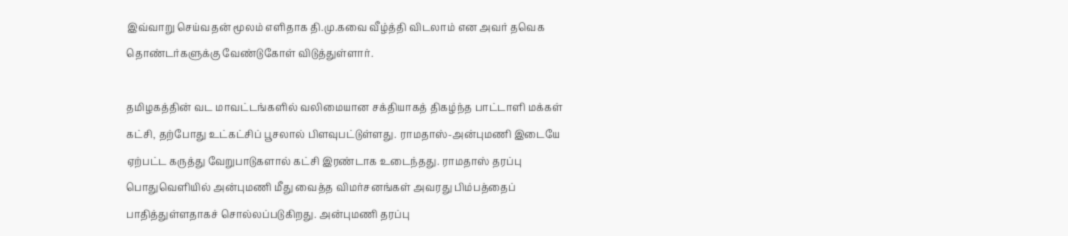இவ்வாறு செய்வதன் மூலம் எளிதாக தி.மு.கவை வீழ்த்தி விடலாம் என அவர் தவெக தொண்டர்களுக்கு வேண்டுகோள் விடுத்துள்ளார்.

தமிழகத்தின் வட மாவட்டங்களில் வலிமையான சக்தியாகத் திகழ்ந்த பாட்டாளி மக்கள் கட்சி, தற்போது உட்கட்சிப் பூசலால் பிளவுபட்டுள்ளது. ராமதாஸ்-அன்புமணி இடையே ஏற்பட்ட கருத்து வேறுபாடுகளால் கட்சி இரண்டாக உடைந்தது. ராமதாஸ் தரப்பு பொதுவெளியில் அன்புமணி மீது வைத்த விமர்சனங்கள் அவரது பிம்பத்தைப் பாதித்துள்ளதாகச் சொல்லப்படுகிறது. அன்புமணி தரப்பு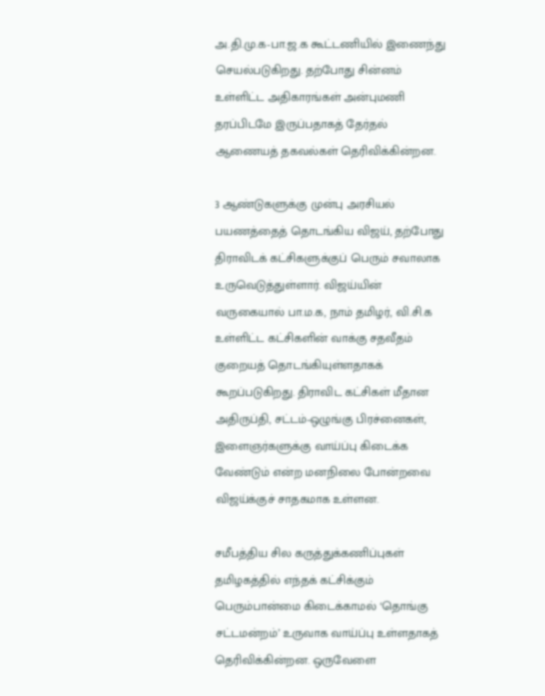அ.தி.மு.க-பா.ஜ.க கூட்டணியில் இணைந்து செயல்படுகிறது. தற்போது சின்னம் உள்ளிட்ட அதிகாரங்கள் அன்புமணி தரப்பிடமே இருப்பதாகத் தேர்தல் ஆணையத் தகவல்கள் தெரிவிக்கின்றன.

3 ஆண்டுகளுக்கு முன்பு அரசியல் பயணத்தைத் தொடங்கிய விஜய், தற்போது திராவிடக் கட்சிகளுக்குப் பெரும் சவாலாக உருவெடுத்துள்ளார். விஜய்யின் வருகையால் பா.ம.க, நாம் தமிழர், வி.சி.க உள்ளிட்ட கட்சிகளின் வாக்கு சதவீதம் குறையத் தொடங்கியுள்ளதாகக் கூறப்படுகிறது. திராவிட கட்சிகள் மீதான அதிருப்தி, சட்டம்-ஒழுங்கு பிரச்னைகள், இளைஞர்களுக்கு வாய்ப்பு கிடைக்க வேண்டும் என்ற மனநிலை போன்றவை விஜய்க்குச் சாதகமாக உள்ளன.

சமீபத்திய சில கருத்துக்கணிப்புகள் தமிழகத்தில் எந்தக் கட்சிக்கும் பெரும்பான்மை கிடைக்காமல் ‘தொங்கு சட்டமன்றம்’ உருவாக வாய்ப்பு உள்ளதாகத் தெரிவிக்கின்றன. ஒருவேளை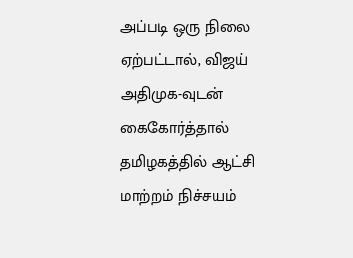அப்படி ஒரு நிலை ஏற்பட்டால், விஜய் அதிமுக-வுடன் கைகோர்த்தால் தமிழகத்தில் ஆட்சி மாற்றம் நிச்சயம்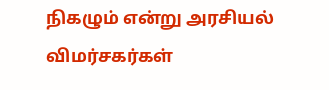நிகழும் என்று அரசியல் விமர்சகர்கள்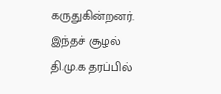கருதுகின்றனர். இந்தச் சூழல் தி.மு.க தரப்பில்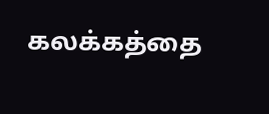கலக்கத்தை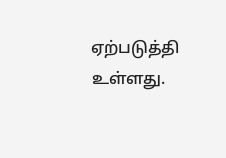ஏற்படுத்தி உள்ளது.